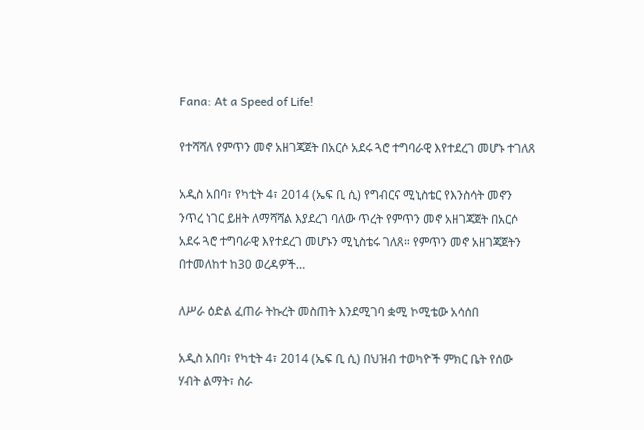Fana: At a Speed of Life!

የተሻሻለ የምጥን መኖ አዘገጃጀት በአርሶ አደሩ ጓሮ ተግባራዊ እየተደረገ መሆኑ ተገለጸ

አዲስ አበባ፣ የካቲት 4፣ 2014 (ኤፍ ቢ ሲ) የግብርና ሚኒስቴር የእንስሳት መኖን ንጥረ ነገር ይዘት ለማሻሻል እያደረገ ባለው ጥረት የምጥን መኖ አዘገጃጀት በአርሶ አደሩ ጓሮ ተግባራዊ እየተደረገ መሆኑን ሚኒስቴሩ ገለጸ። የምጥን መኖ አዘገጃጀትን በተመለከተ ከ30 ወረዳዎች…

ለሥራ ዕድል ፈጠራ ትኩረት መስጠት እንደሚገባ ቋሚ ኮሚቴው አሳሰበ

አዲስ አበባ፣ የካቲት 4፣ 2014 (ኤፍ ቢ ሲ) በህዝብ ተወካዮች ምክር ቤት የሰው ሃብት ልማት፣ ስራ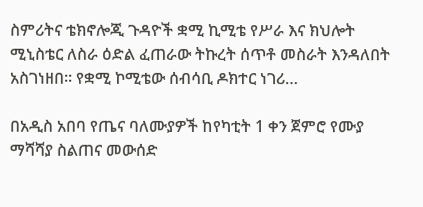ስምሪትና ቴክኖሎጂ ጉዳዮች ቋሚ ኪሚቴ የሥራ እና ክህሎት ሚኒስቴር ለስራ ዕድል ፈጠራው ትኩረት ሰጥቶ መስራት እንዳለበት አስገነዘበ፡፡ የቋሚ ኮሚቴው ሰብሳቢ ዶክተር ነገሪ…

በአዲስ አበባ የጤና ባለሙያዎች ከየካቲት 1 ቀን ጀምሮ የሙያ ማሻሻያ ስልጠና መውሰድ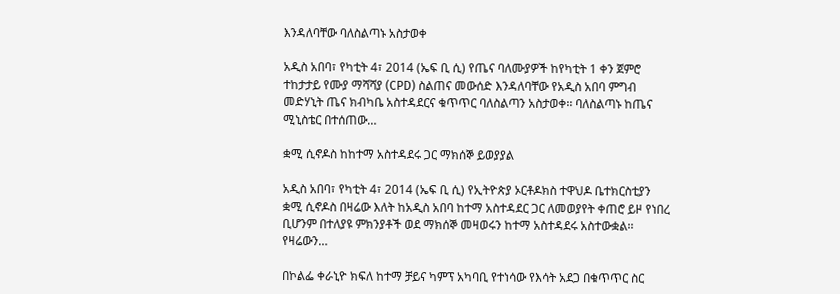እንዳለባቸው ባለስልጣኑ አስታወቀ

አዲስ አበባ፣ የካቲት 4፣ 2014 (ኤፍ ቢ ሲ) የጤና ባለሙያዎች ከየካቲት 1 ቀን ጀምሮ ተከታታይ የሙያ ማሻሻያ (CPD) ስልጠና መውሰድ እንዳለባቸው የአዲስ አበባ ምግብ መድሃኒት ጤና ክብካቤ አስተዳደርና ቁጥጥር ባለስልጣን አስታወቀ፡፡ ባለስልጣኑ ከጤና ሚኒስቴር በተሰጠው…

ቋሚ ሲኖዶስ ከከተማ አስተዳደሩ ጋር ማክሰኞ ይወያያል

አዲስ አበባ፣ የካቲት 4፣ 2014 (ኤፍ ቢ ሲ) የኢትዮጵያ ኦርቶዶክስ ተዋህዶ ቤተክርስቲያን ቋሚ ሲኖዶስ በዛሬው እለት ከአዲስ አበባ ከተማ አስተዳደር ጋር ለመወያየት ቀጠሮ ይዞ የነበረ ቢሆንም በተለያዩ ምክንያቶች ወደ ማክሰኞ መዛወሩን ከተማ አስተዳደሩ አስተውቋል፡፡ የዛሬውን…

በኮልፌ ቀራኒዮ ክፍለ ከተማ ቻይና ካምፕ አካባቢ የተነሳው የእሳት አደጋ በቁጥጥር ስር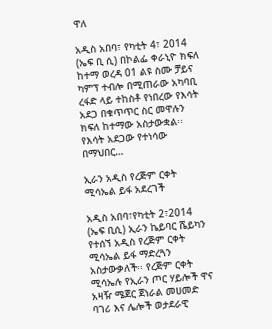ዋለ

አዲስ አበባ፣ የካቲት 4፣ 2014 (ኤፍ ቢ ሲ) በኮልፌ ቀራኒዮ ክፍለ ከተማ ወረዳ 01 ልዩ ስሙ ቻይና ካምፕ ተብሎ በሚጠራው አካባቢ ረፋድ ላይ ተከስቶ የነበረው የእሳት አደጋ በቁጥጥር ስር መዋሉን ክፍለ ከተማው አስታውቋል፡፡ የእሳት አደጋው የተነሳው በማህበር…

ኢራን አዲስ የረጅም ርቀት ሚሳኤል ይፋ አደረገች

አዲስ አበባ፣የካቲት 2፣2014 (ኤፍ ቢሲ) ኢራን ኬይባር ሼይካን የተሰኘ አዲስ የረጅም ርቀት ሚሳኤል ይፋ ማድረጓን አስታውቃለች፡፡ የረጅም ርቀት ሚሳኤሉ የኢራን ጦር ሃይሎች ዋና አዛዥ ሜጀር ጀነራል መሀመድ ባገሪ እና ሌሎች ወታደራዊ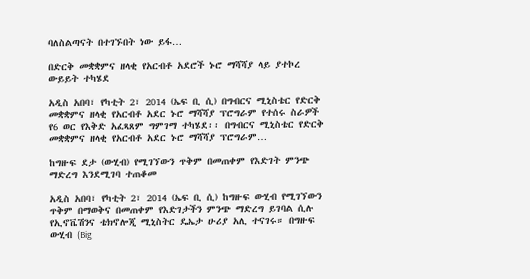ባለስልጣናት በተገኙበት ነው ይፋ…

በድርቅ መቋቋምና ዘላቂ የአርብቶ አደሮች ኑሮ ማሻሻያ ላይ ያተኮረ ውይይት ተካሄደ

አዲስ አበባ፣ የካቲት 2፣ 2014 (ኤፍ ቢ ሲ) በግብርና ሚኒስቴር የድርቅ መቋቋምና ዘላቂ የአርብቶ አደር ኑሮ ማሻሻያ ፕሮግራም የተሰሩ ስራዎች የ6 ወር የእቅድ አፈጻጸም ግምገማ ተካሄደ፡፡ በግብርና ሚኒስቴር የድርቅ መቋቋምና ዘላቂ የአርብቶ አደር ኑሮ ማሻሻያ ፕሮግራም…

ከግዙፍ ደታ (ውሂብ) የሚገኘውን ጥቅም በመጠቀም የእድገት ምንጭ ማድረግ እንደሚገባ ተጠቆመ

አዲስ አበባ፣ የካቲት 2፣ 2014 (ኤፍ ቢ ሲ) ከግዙፍ ውሂብ የሚገኘውን ጥቅም በማወቅና በመጠቀም የእድገታችን ምንጭ ማድረግ ይገባል ሲሉ የኢኖቬሽንና ቴክኖሎጂ ሚኒስትር ዴኤታ ሁሪያ አሊ ተናገሩ። በግዙፍ ውሂብ (Big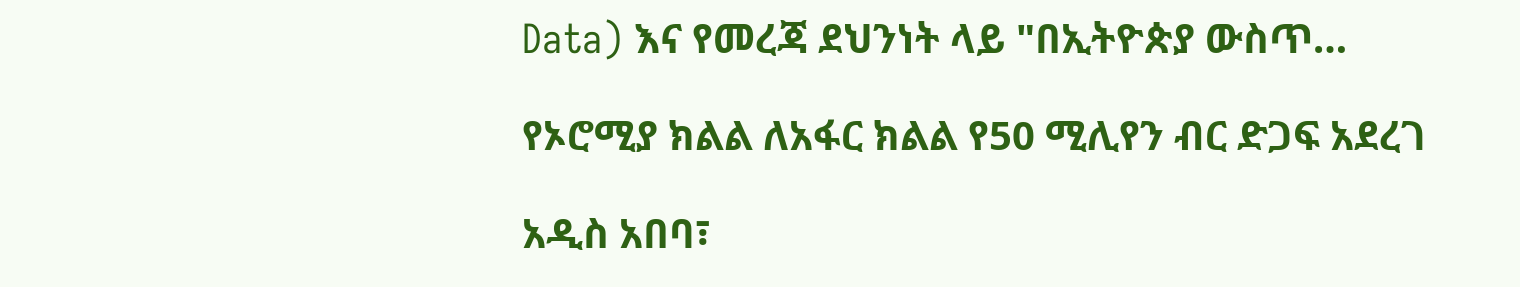Data) እና የመረጃ ደህንነት ላይ "በኢትዮጵያ ውስጥ…

የኦሮሚያ ክልል ለአፋር ክልል የ50 ሚሊየን ብር ድጋፍ አደረገ

አዲስ አበባ፣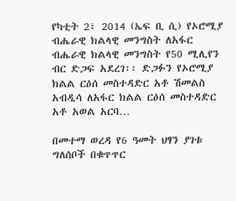የካቲት 2፣ 2014 (ኤፍ ቢ ሲ) የኦሮሚያ ብሔራዊ ክልላዊ መንግስት ለአፋር ብሔራዊ ክልላዊ መንግስት የ50 ሚሊየን ብር ድጋፍ አደረገ፡፡ ድጋፉን የኦሮሚያ ክልል ርዕሰ መስተዳድር አቶ ሽመልስ አብዲሳ ለአፋር ክልል ርዕሰ መስተዳድር አቶ አወል አርባ…

በመተማ ወረዳ የ6 ዓመት ህፃን ያገቱ ግለሰቦች በቁጥጥር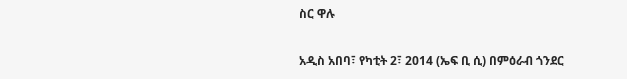ስር ዋሉ

አዲስ አበባ፣ የካቲት 2፣ 2014 (ኤፍ ቢ ሲ) በምዕራብ ጎንደር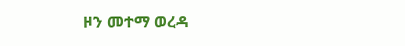ዞን መተማ ወረዳ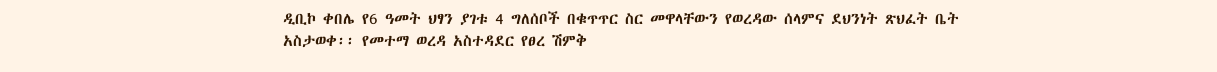ዲቢኮ ቀበሌ የ6 ዓመት ህፃን ያገቱ 4 ግለሰቦች በቁጥጥር ስር መዋላቸውን የወረዳው ሰላምና ደህንነት ጽህፈት ቤት አስታወቀ፡፡ የመተማ ወረዳ አስተዳደር የፀረ ሽምቅ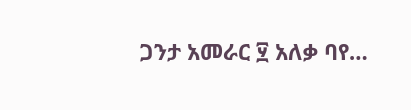ጋንታ አመራር ፶ አለቃ ባየ…